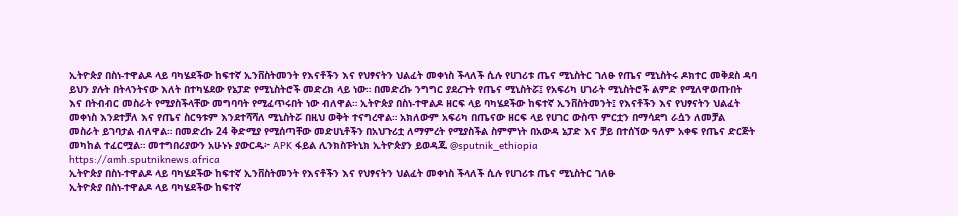ኢትዮጵያ በስነ-ተዋልዶ ላይ ባካሄደችው ከፍተኛ ኢንቨስትመንት የእናቶችን እና የህፃናትን ህልፈት መቀነስ ችላለች ሲሉ የሀገሪቱ ጤና ሚኒስትር ገለፁ የጤና ሚኒስትሩ ዶክተር መቅደስ ዳባ ይህን ያሉት በትላንትናው እለት በተካሄደው የኔፓድ የሚኒስትሮች መድረክ ላይ ነው። በመድረኩ ንግግር ያደረጉት የጤና ሚኒስትሯ፤ የአፍሪካ ሀገራት ሚኒስትሮች ልምድ የሚለዋወጡበት እና በትብብር መስራት የሚያስችላቸው መግባባት የሚፈጥሩበት ነው ብለዋል። ኢትዮጵያ በስነ-ተዋልዶ ዘርፍ ላይ ባካሄደችው ከፍተኛ ኢንቨስትመንት፤ የእናቶችን እና የህፃናትን ህልፈት መቀነስ እንደተቻለ እና የጤና ስርዓቱም እንደተሻሻለ ሚኒስትሯ በዚህ ወቅት ተናግረዋል። አክለውም አፍሪካ በጤናው ዘርፍ ላይ የሀገር ውስጥ ምርቷን በማሳደግ ራሷን ለመቻል መስራት ይገባታል ብለዋል። በመድረኩ 24 ቅድሚያ የሚሰጣቸው መድሀኒቶችን በአህጉሪቷ ለማምረት የሚያስችል ስምምነት በአውዳ ኔፓድ እና ቻይ በተሰኘው ዓለም አቀፍ የጤና ድርጅት መካከል ተፈርሟል። መተግበሪያውን አሁኑኑ ያውርዱ፦ APK ፋይል ሊንክስፑትኒክ ኢትዮጵያን ይወዳጁ @sputnik_ethiopia
https://amh.sputniknews.africa
ኢትዮጵያ በስነ-ተዋልዶ ላይ ባካሄደችው ከፍተኛ ኢንቨስትመንት የእናቶችን እና የህፃናትን ህልፈት መቀነስ ችላለች ሲሉ የሀገሪቱ ጤና ሚኒስትር ገለፁ
ኢትዮጵያ በስነ-ተዋልዶ ላይ ባካሄደችው ከፍተኛ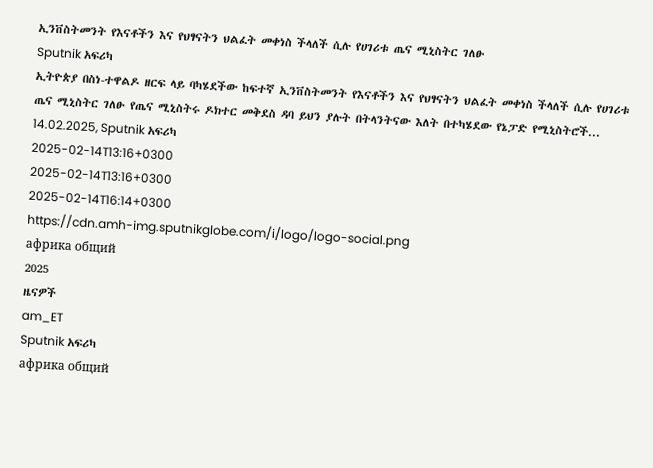ኢንቨስትመንት የእናቶችን እና የህፃናትን ህልፈት መቀነስ ችላለች ሲሉ የሀገሪቱ ጤና ሚኒስትር ገለፁ
Sputnik አፍሪካ
ኢትዮጵያ በስነ-ተዋልዶ ዘርፍ ላይ ባካሄደችው ከፍተኛ ኢንቨስትመንት የእናቶችን እና የህፃናትን ህልፈት መቀነስ ችላለች ሲሉ የሀገሪቱ ጤና ሚኒስትር ገለፁ የጤና ሚኒስትሩ ዶክተር መቅደስ ዳባ ይህን ያሉት በትላንትናው እለት በተካሄደው የኔፓድ የሚኒስትሮች... 14.02.2025, Sputnik አፍሪካ
2025-02-14T13:16+0300
2025-02-14T13:16+0300
2025-02-14T16:14+0300
https://cdn.amh-img.sputnikglobe.com/i/logo/logo-social.png
африка общий
2025
ዜናዎች
am_ET
Sputnik አፍሪካ
африка общий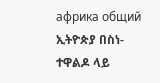африка общий
ኢትዮጵያ በስነ-ተዋልዶ ላይ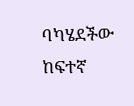ባካሄደችው ከፍተኛ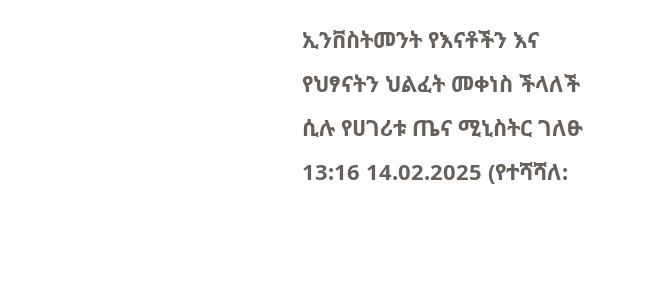ኢንቨስትመንት የእናቶችን እና የህፃናትን ህልፈት መቀነስ ችላለች ሲሉ የሀገሪቱ ጤና ሚኒስትር ገለፁ
13:16 14.02.2025 (የተሻሻለ: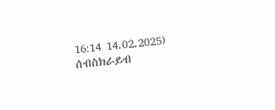16:14 14.02.2025)
ሰብስክራይብ